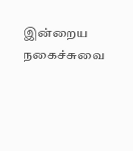இன்றைய நகைச்சுவை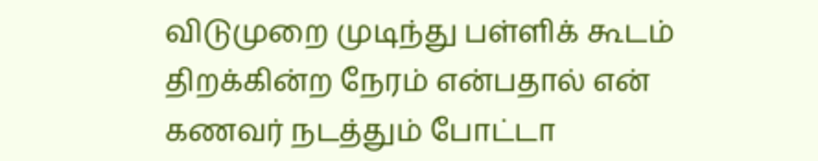விடுமுறை முடிந்து பள்ளிக் கூடம் திறக்கின்ற நேரம் என்பதால் என் கணவர் நடத்தும் போட்டா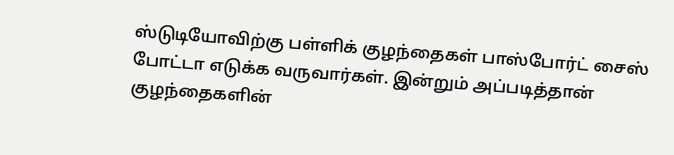ஸ்டுடியோவிற்கு பள்ளிக் குழந்தைகள் பாஸ்போர்ட் சைஸ் போட்டா எடுக்க வருவார்கள். இன்றும் அப்படித்தான் குழந்தைகளின்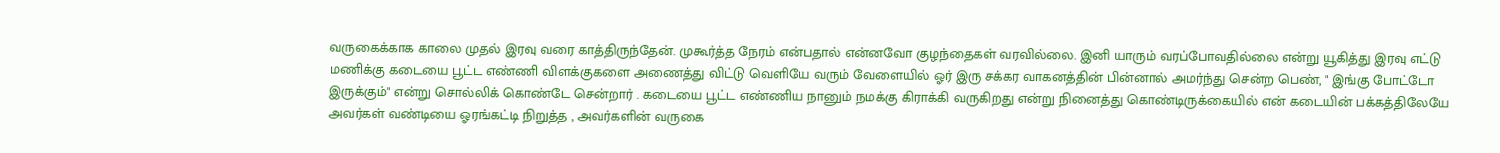வருகைக்காக காலை முதல் இரவு வரை காத்திருந்தேன். முகூர்த்த நேரம் என்பதால் என்னவோ குழந்தைகள் வரவில்லை. இனி யாரும் வரப்போவதில்லை என்று யூகித்து இரவு எட்டு மணிக்கு கடையை பூட்ட எண்ணி விளக்குகளை அணைத்து விட்டு வெளியே வரும் வேளையில் ஓர் இரு சக்கர வாகனத்தின் பின்னால் அமர்ந்து சென்ற பெண், " இங்கு போட்டோ இருக்கும்" என்று சொல்லிக் கொண்டே சென்றார் . கடையை பூட்ட எண்ணிய நானும் நமக்கு கிராக்கி வருகிறது என்று நினைத்து கொண்டிருக்கையில் என் கடையின் பக்கத்திலேயே அவர்கள் வண்டியை ஓரங்கட்டி நிறுத்த , அவர்களின் வருகை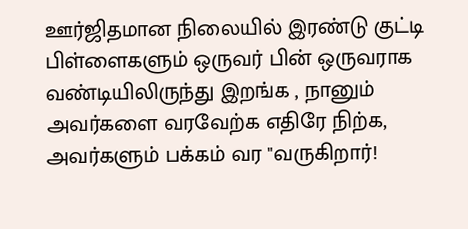ஊர்ஜிதமான நிலையில் இரண்டு குட்டி பிள்ளைகளும் ஒருவர் பின் ஒருவராக வண்டியிலிருந்து இறங்க , நானும் அவர்களை வரவேற்க எதிரே நிற்க, அவர்களும் பக்கம் வர "வருகிறார்!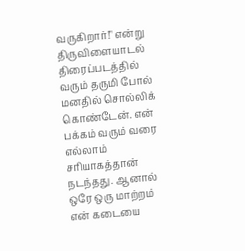வருகிறார்!" என்று திருவிளையாடல் திரைப்படத்தில் வரும் தருமி போல் மனதில் சொல்லிக் கொண்டேன். என் பக்கம் வரும் வரை எல்லாம் சரியாகத்தான் நடந்தது. ஆனால் ஒரே ஒரு மாற்றம் என் கடையை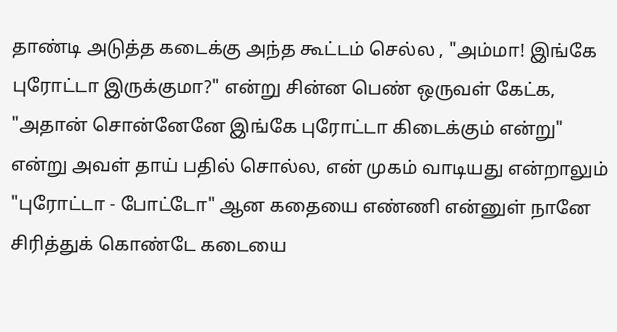தாண்டி அடுத்த கடைக்கு அந்த கூட்டம் செல்ல , "அம்மா! இங்கே புரோட்டா இருக்குமா?" என்று சின்ன பெண் ஒருவள் கேட்க, "அதான் சொன்னேனே இங்கே புரோட்டா கிடைக்கும் என்று" என்று அவள் தாய் பதில் சொல்ல, என் முகம் வாடியது என்றாலும் "புரோட்டா - போட்டோ" ஆன கதையை எண்ணி என்னுள் நானே சிரித்துக் கொண்டே கடையை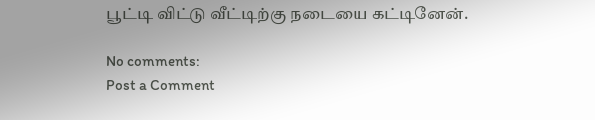பூட்டி விட்டு வீட்டிற்கு நடையை கட்டினேன்.

No comments:
Post a Comment